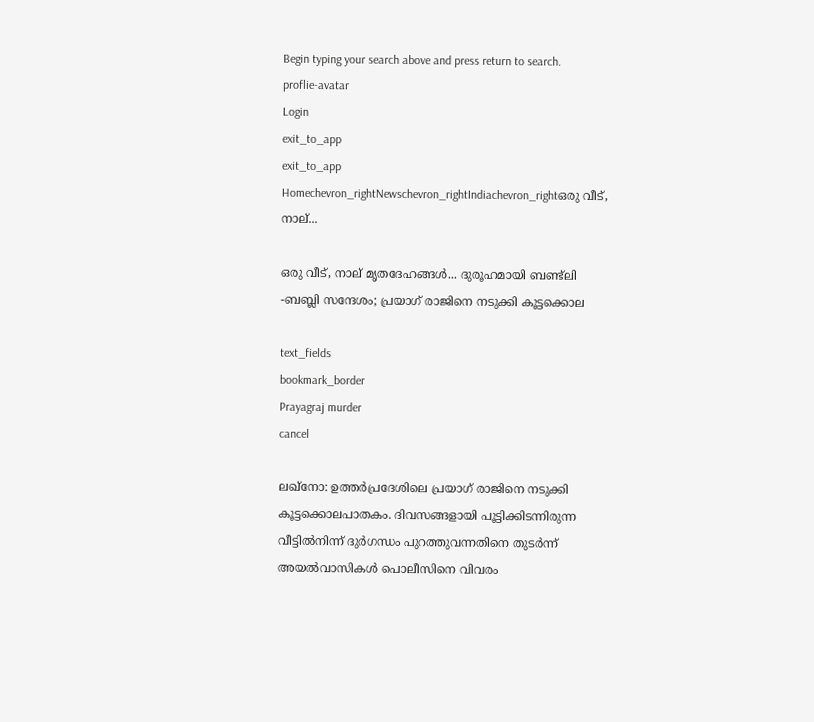Begin typing your search above and press return to search.
proflie-avatar
Login
exit_to_app
exit_to_app
Homechevron_rightNewschevron_rightIndiachevron_rightഒരു വീട്, നാല്...

ഒരു വീട്, നാല് മൃതദേഹങ്ങൾ... ദുരൂഹമായി ബണ്ട്‍ലി -ബബ്ലി സന്ദേശം; പ്രയാഗ് രാജിനെ നടുക്കി കൂട്ടക്കൊല

text_fields
bookmark_border
Prayagraj murder
cancel

ലഖ്നോ: ഉത്തർപ്രദേശിലെ പ്രയാഗ് രാജിനെ നടുക്കി കൂട്ടക്കൊലപാതകം. ദിവസങ്ങളായി പൂട്ടിക്കിടന്നിരുന്ന വീട്ടിൽനിന്ന് ദുർഗന്ധം പുറത്തുവന്നതിനെ തുടർന്ന് അയൽവാസികൾ പൊലീസിനെ വിവരം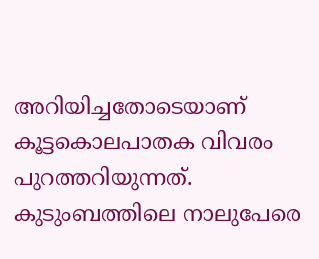അറിയിച്ചതോടെയാണ് കൂട്ടകൊലപാതക വിവരം പുറത്തറിയുന്നത്. കുടുംബത്തിലെ നാലുപേരെ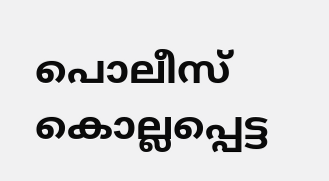പൊലീസ് കൊല്ലപ്പെട്ട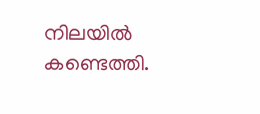നിലയിൽ കണ്ടെത്തി.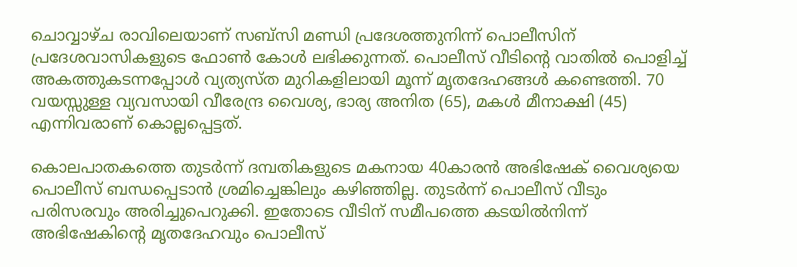ചൊവ്വാഴ്ച രാവിലെയാണ് സബ്സി മണ്ഡി പ്രദേശത്തുനിന്ന് പൊലീസിന് പ്രദേശവാസികളുടെ ഫോൺ കോൾ ലഭിക്കുന്നത്. പൊലീസ് വീടിന്റെ വാതിൽ പൊളിച്ച് അകത്തുകടന്നപ്പോൾ വ്യത്യസ്ത മുറികളിലായി മൂന്ന് മൃതദേഹങ്ങൾ കണ്ടെത്തി. 70 വയസ്സുള്ള വ്യവസായി വീരേന്ദ്ര വൈശ്യ, ഭാര്യ അനിത (65), മകൾ മീനാക്ഷി (45) എന്നിവരാണ് കൊല്ലപ്പെട്ടത്.

കൊലപാതകത്തെ തുടർന്ന് ദമ്പതികളുടെ മകനായ 40കാരൻ അഭിഷേക് വൈശ്യയെ പൊലീസ് ബന്ധപ്പെടാൻ ശ്രമിച്ചെങ്കിലും കഴിഞ്ഞില്ല. തുടർന്ന് പൊലീസ് വീടും പരിസരവും അരിച്ചുപെറുക്കി. ഇതോടെ വീടിന് സമീപത്തെ കടയിൽനിന്ന് അഭിഷേകിന്റെ മൃതദേഹവും പൊലീസ്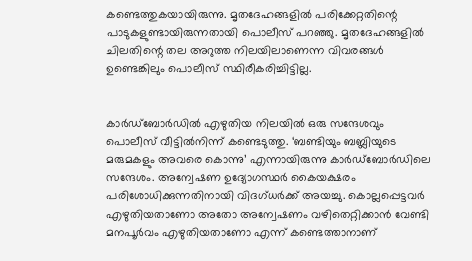കണ്ടെത്തുകയായിരുന്നു. മൃതദേഹങ്ങളിൽ പരിക്കേറ്റതിന്റെ പാടുകളുണ്ടായിരുന്നതായി പൊലീസ് പറഞ്ഞു. മൃതദേഹങ്ങളിൽ ചിലതിന്റെ തല അറുത്ത നിലയിലാണെന്ന വിവരങ്ങൾ ഉണ്ടെങ്കിലും പൊലീസ് സ്ഥിരീകരിച്ചിട്ടില്ല.


കാർഡ്ബോർഡിൽ എഴുതിയ നിലയിൽ ഒരു സന്ദേശവും പൊലീസ് വീട്ടിൽനിന്ന് കണ്ടെടുത്തു. ‘ബണ്ടിയും ബബ്ലിയുടെ മരുമകളും അവരെ കൊന്നു’ എന്നായിരുന്നു കാർഡ്ബോർഡിലെ സന്ദേശം. അന്വേഷണ ഉദ്യോഗസ്ഥർ കൈയക്ഷരം പരിശോധിക്കുന്നതിനായി വിദഗ്ധർക്ക് അയച്ചു. കൊല്ലപ്പെട്ടവർ എഴുതിയതാണോ അതോ അന്വേഷണം വഴിതെറ്റിക്കാൻ വേണ്ടി മനപൂർവം എഴുതിയതാണോ എന്ന് കണ്ടെത്താനാണ്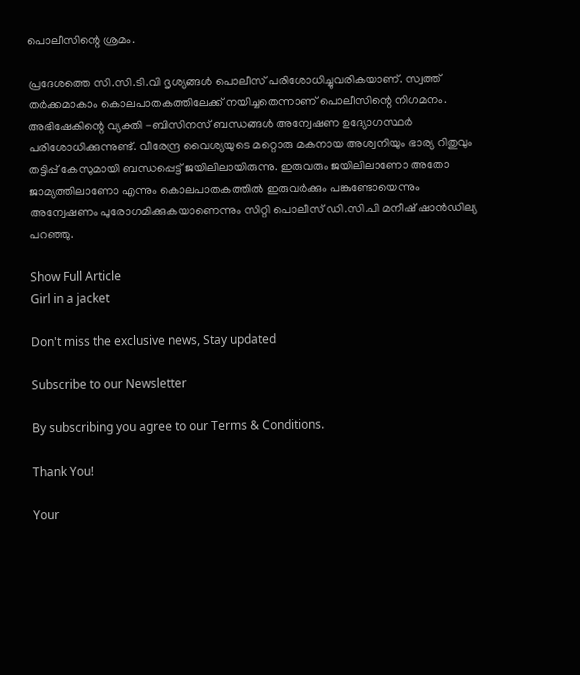പൊലീസിന്റെ ശ്രമം.

പ്രദേശത്തെ സി.സി.ടി.വി ദൃശ്യങ്ങൾ പൊലീസ് പരിശോധിച്ചുവരികയാണ്. സ്വത്ത് തർക്കമാകാം കൊലപാതകത്തിലേക്ക് നയിച്ചതെന്നാണ് പൊലീസിന്റെ നിഗമനം. അഭിഷേകിന്റെ വ്യക്തി -ബിസിനസ് ബന്ധങ്ങൾ അന്വേഷണ ഉദ്യോഗസ്ഥർ പരിശോധിക്കുന്നുണ്ട്. വീരേന്ദ്ര വൈശ്യയുടെ മറ്റൊരു മകനായ അശ്വനിയും ഭാര്യ റിതുവും തട്ടിപ്പ് കേസുമായി ബന്ധപ്പെട്ട് ജയിലിലായിരുന്നു. ഇരുവരും ജയിലിലാണോ അതോ ജാമ്യത്തിലാണോ എന്നും കൊലപാതകത്തിൽ ഇരുവർക്കും പങ്കുണ്ടോയെന്നും അന്വേഷണം പുരോഗമിക്കുകയാണെന്നും സിറ്റി പൊലീസ് ഡി.സി.പി മനീഷ് ഷാൻഡില്യ പറഞ്ഞു.

Show Full Article
Girl in a jacket

Don't miss the exclusive news, Stay updated

Subscribe to our Newsletter

By subscribing you agree to our Terms & Conditions.

Thank You!

Your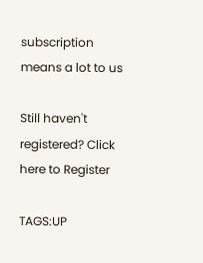subscription means a lot to us

Still haven't registered? Click here to Register

TAGS:UP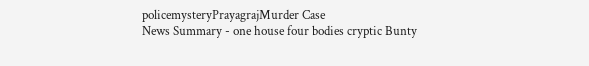policemysteryPrayagrajMurder Case
News Summary - one house four bodies cryptic Bunty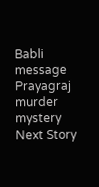Babli message Prayagraj murder mystery
Next Story